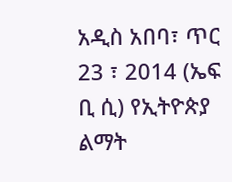አዲስ አበባ፣ ጥር 23 ፣ 2014 (ኤፍ ቢ ሲ) የኢትዮጵያ ልማት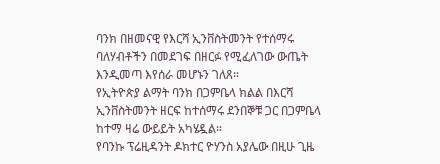ባንክ በዘመናዊ የእርሻ ኢንቨስትመንት የተሰማሩ ባለሃብቶችን በመደገፍ በዘርፉ የሚፈለገው ውጤት እንዲመጣ እየሰራ መሆኑን ገለጸ።
የኢትዮጵያ ልማት ባንክ በጋምቤላ ክልል በእርሻ ኢንቨስትመንት ዘርፍ ከተሰማሩ ደንበኞቹ ጋር በጋምቤላ ከተማ ዛሬ ውይይት አካሄዷል።
የባንኩ ፕሬዚዳንት ዶክተር ዮሃንስ አያሌው በዚሁ ጊዜ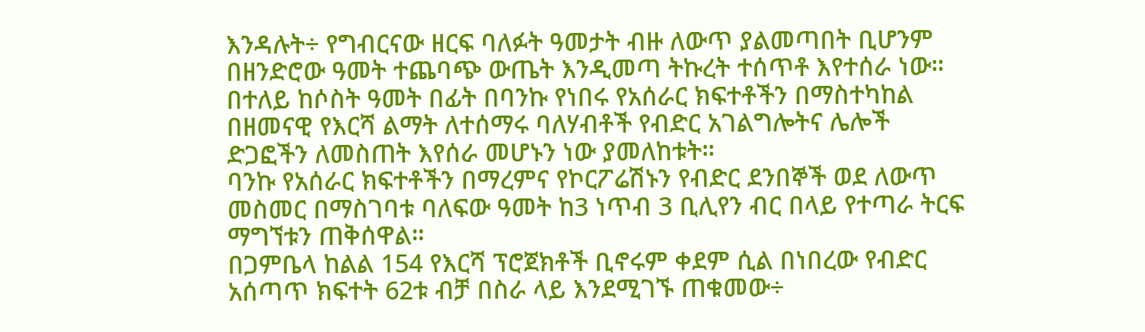እንዳሉት÷ የግብርናው ዘርፍ ባለፉት ዓመታት ብዙ ለውጥ ያልመጣበት ቢሆንም በዘንድሮው ዓመት ተጨባጭ ውጤት እንዲመጣ ትኩረት ተሰጥቶ እየተሰራ ነው።
በተለይ ከሶስት ዓመት በፊት በባንኩ የነበሩ የአሰራር ክፍተቶችን በማስተካከል በዘመናዊ የእርሻ ልማት ለተሰማሩ ባለሃብቶች የብድር አገልግሎትና ሌሎች ድጋፎችን ለመስጠት እየሰራ መሆኑን ነው ያመለከቱት።
ባንኩ የአሰራር ክፍተቶችን በማረምና የኮርፖሬሽኑን የብድር ደንበኞች ወደ ለውጥ መስመር በማስገባቱ ባለፍው ዓመት ከ3 ነጥብ 3 ቢሊየን ብር በላይ የተጣራ ትርፍ ማግኘቱን ጠቅሰዋል።
በጋምቤላ ከልል 154 የእርሻ ፕሮጀክቶች ቢኖሩም ቀደም ሲል በነበረው የብድር አሰጣጥ ክፍተት 62ቱ ብቻ በስራ ላይ እንደሚገኙ ጠቁመው÷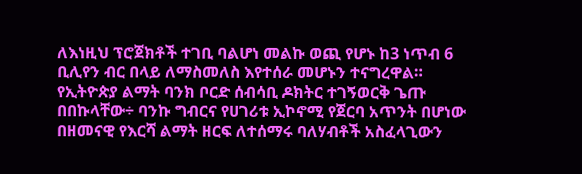ለእነዚህ ፕሮጀክቶች ተገቢ ባልሆነ መልኩ ወጪ የሆኑ ከ3 ነጥብ 6 ቢሊየን ብር በላይ ለማስመለስ እየተሰራ መሆኑን ተናግረዋል።
የኢትዮጵያ ልማት ባንክ ቦርድ ሰብሳቢ ዶክትር ተገኝወርቅ ጌጡ በበኩላቸው÷ ባንኩ ግብርና የሀገሪቱ ኢኮኖሚ የጀርባ አጥንት በሆነው በዘመናዊ የእርሻ ልማት ዘርፍ ለተሰማሩ ባለሃብቶች አስፈላጊውን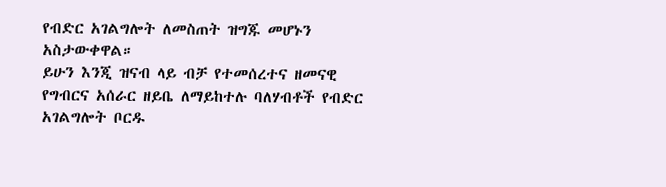የብድር አገልግሎት ለመስጠት ዝግጁ መሆኑን አስታውቀዋል።
ይሁን እንጂ ዝናብ ላይ ብቻ የተመሰረተና ዘመናዊ የግብርና አሰራር ዘይቤ ለማይከተሉ ባለሃብቶች የብድር አገልግሎት ቦርዱ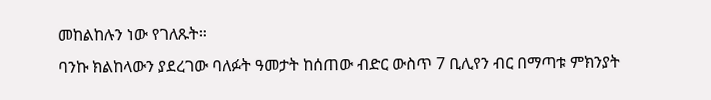መከልከሉን ነው የገለጹት።
ባንኩ ክልከላውን ያደረገው ባለፉት ዓመታት ከሰጠው ብድር ውስጥ 7 ቢሊየን ብር በማጣቱ ምክንያት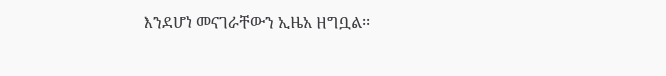እንደሆነ መናገራቸውን ኢዜአ ዘግቧል፡፡